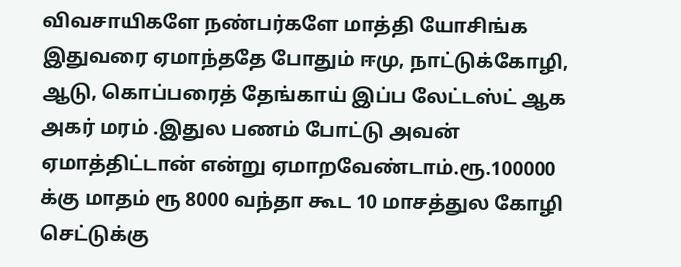விவசாயிகளே நண்பர்களே மாத்தி யோசிங்க
இதுவரை ஏமாந்ததே போதும் ஈமு, நாட்டுக்கோழி, ஆடு, கொப்பரைத் தேங்காய் இப்ப லேட்டஸ்ட் ஆக அகர் மரம் .இதுல பணம் போட்டு அவன் ஏமாத்திட்டான் என்று ஏமாறவேண்டாம்.ரூ.100000 க்கு மாதம் ரூ 8000 வந்தா கூட 10 மாசத்துல கோழி செட்டுக்கு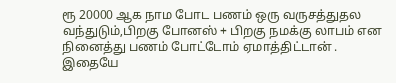ரூ 20000 ஆக நாம போட பணம் ஒரு வருசத்துதல வந்துடும்,பிறகு போனஸ் + பிறகு நமக்கு லாபம் என நினைத்து பணம் போட்டோம் ஏமாத்திட்டான் .
இதையே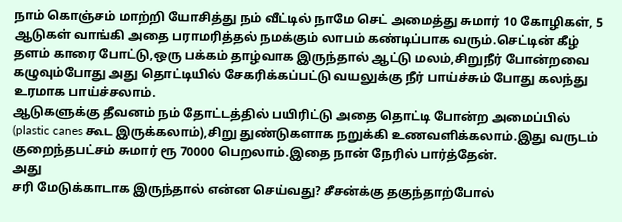நாம் கொஞ்சம் மாற்றி யோசித்து நம் வீட்டில் நாமே செட் அமைத்து சுமார் 10 கோழிகள், 5 ஆடுகள் வாங்கி அதை பராமரித்தல் நமக்கும் லாபம் கண்டிப்பாக வரும்.செட்டின் கீழ் தளம் காரை போட்டு,ஒரு பக்கம் தாழ்வாக இருந்தால் ஆட்டு மலம்,சிறுநீர் போன்றவை கழுவும்போது அது தொட்டியில் சேகரிக்கப்பட்டு வயலுக்கு நீர் பாய்ச்சும் போது கலந்து உரமாக பாய்ச்சலாம்.
ஆடுகளுக்கு தீவனம் நம் தோட்டத்தில் பயிரிட்டு அதை தொட்டி போன்ற அமைப்பில் (plastic canes கூட இருக்கலாம்),சிறு துண்டுகளாக நறுக்கி உணவளிக்கலாம்.இது வருடம் குறைந்தபட்சம் சுமார் ரூ 70000 பெறலாம்.இதை நான் நேரில் பார்த்தேன்.
அது
சரி மேடுக்காடாக இருந்தால் என்ன செய்வது? சீசன்க்கு தகுந்தாற்போல்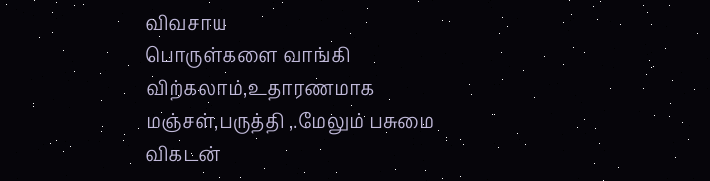விவசாய
பொருள்களை வாங்கி விற்கலாம்,உதாரணமாக மஞ்சள்,பருத்தி ,.மேலும் பசுமை விகடன்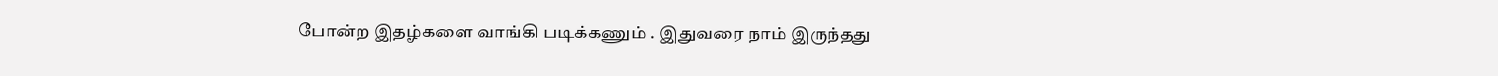போன்ற இதழ்களை வாங்கி படிக்கணும் . இதுவரை நாம் இருந்தது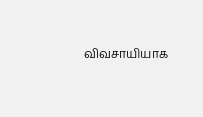விவசாயியாக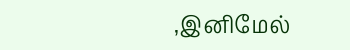,இனிமேல்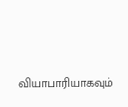வியாபாரியாகவும்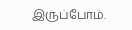இருப்போம்.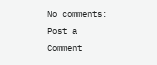No comments:
Post a Comment